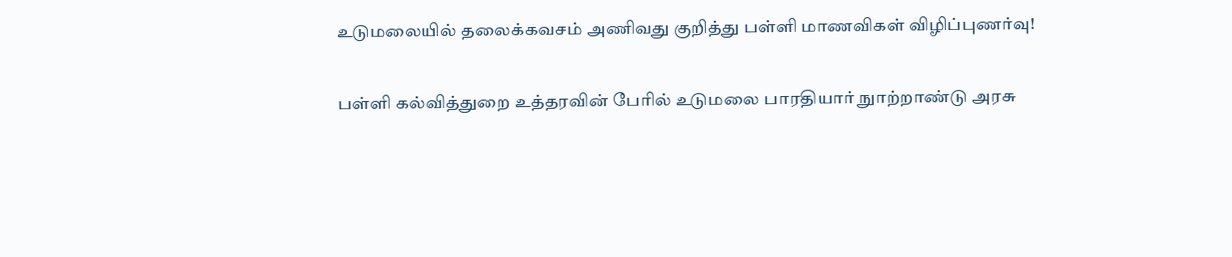உடுமலையில் தலைக்கவசம் அணிவது குறித்து பள்ளி மாணவிகள் விழிப்புணர்வு!

பள்ளி கல்வித்துறை உத்தரவின் பேரில் உடுமலை பாரதியார் நுாற்றாண்டு அரசு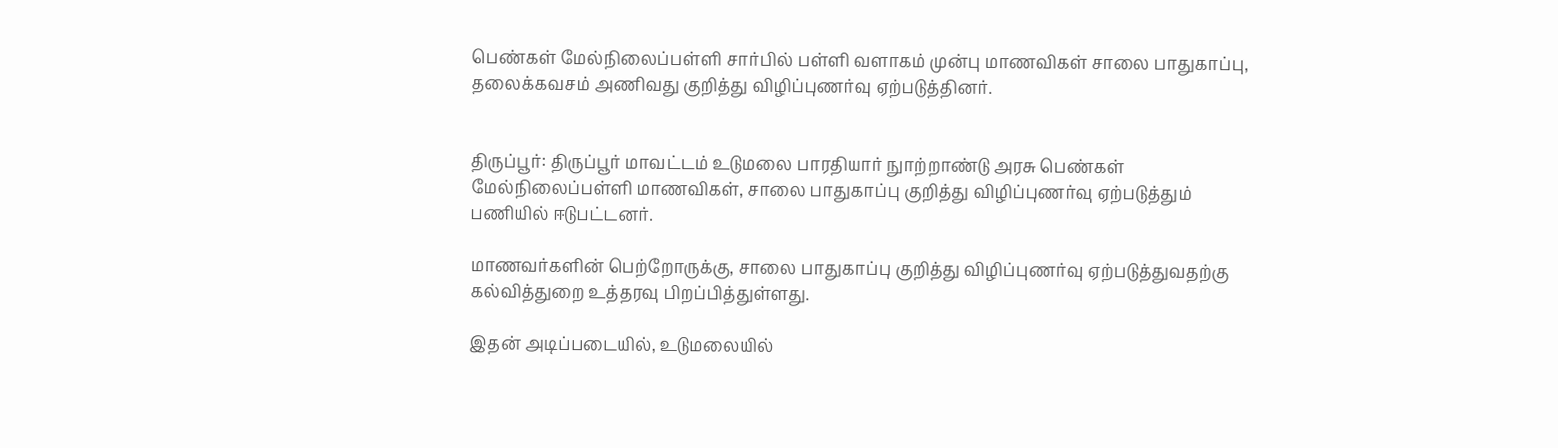பெண்கள் மேல்நிலைப்பள்ளி சார்பில் பள்ளி வளாகம் முன்பு மாணவிகள் சாலை பாதுகாப்பு, தலைக்கவசம் அணிவது குறித்து விழிப்புணர்வு ஏற்படுத்தினர்.


திருப்பூர்: திருப்பூர் மாவட்டம் உடுமலை பாரதியார் நுாற்றாண்டு அரசு பெண்கள் மேல்நிலைப்பள்ளி மாணவிகள், சாலை பாதுகாப்பு குறித்து விழிப்புணர்வு ஏற்படுத்தும் பணியில் ஈடுபட்டனர்.

மாணவர்களின் பெற்றோருக்கு, சாலை பாதுகாப்பு குறித்து விழிப்புணர்வு ஏற்படுத்துவதற்கு கல்வித்துறை உத்தரவு பிறப்பித்துள்ளது.

இதன் அடிப்படையில், உடுமலையில்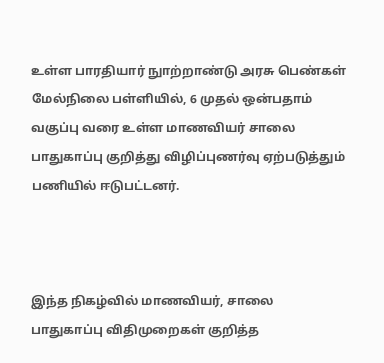உள்ள பாரதியார் நுாற்றாண்டு அரசு பெண்கள் மேல்நிலை பள்ளியில், 6 முதல் ஒன்பதாம் வகுப்பு வரை உள்ள மாணவியர் சாலை பாதுகாப்பு குறித்து விழிப்புணர்வு ஏற்படுத்தும் பணியில் ஈடுபட்டனர்.



இந்த நிகழ்வில் மாணவியர், சாலை பாதுகாப்பு விதிமுறைகள் குறித்த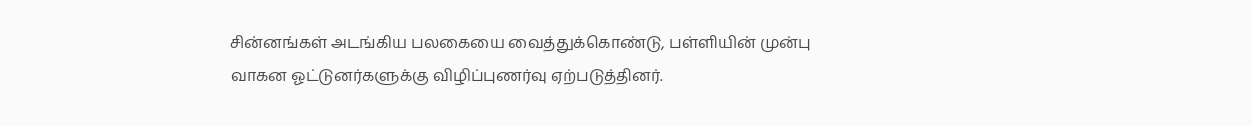சின்னங்கள் அடங்கிய பலகையை வைத்துக்கொண்டு, பள்ளியின் முன்பு வாகன ஓட்டுனர்களுக்கு விழிப்புணர்வு ஏற்படுத்தினர்.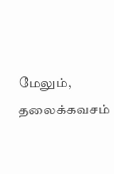மேலும், தலைக்கவசம்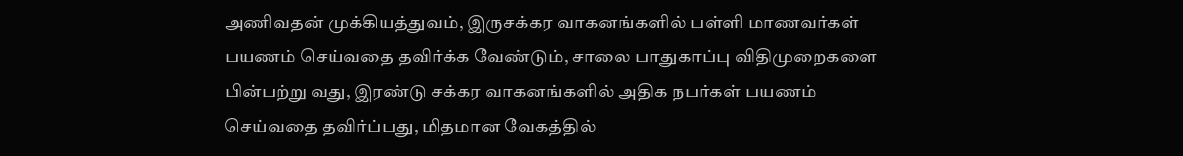அணிவதன் முக்கியத்துவம், இருசக்கர வாகனங்களில் பள்ளி மாணவர்கள் பயணம் செய்வதை தவிர்க்க வேண்டும், சாலை பாதுகாப்பு விதிமுறைகளை பின்பற்று வது, இரண்டு சக்கர வாகனங்களில் அதிக நபர்கள் பயணம் செய்வதை தவிர்ப்பது, மிதமான வேகத்தில்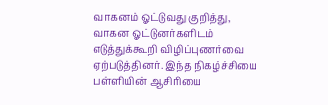வாகனம் ஓட்டுவது குறித்து, வாகன ஓட்டுனர்களிடம் எடுத்துக்கூறி விழிப்புணர்வை ஏற்படுத்தினர். இந்த நிகழ்ச்சியை பள்ளியின் ஆசிரியை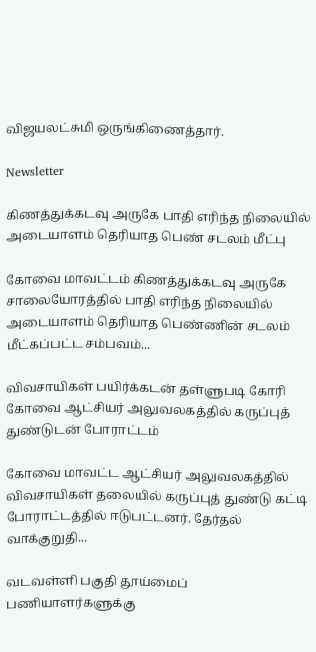விஜயலட்சுமி ஒருங்கிணைத்தார்.

Newsletter

கிணத்துக்கடவு அருகே பாதி எரிந்த நிலையில் அடையாளம் தெரியாத பெண் சடலம் மீட்பு

கோவை மாவட்டம் கிணத்துக்கடவு அருகே சாலையோரத்தில் பாதி எரிந்த நிலையில் அடையாளம் தெரியாத பெண்ணின் சடலம் மீட்கப்பட்ட சம்பவம்...

விவசாயிகள் பயிர்க்கடன் தள்ளுபடி கோரி கோவை ஆட்சியர் அலுவலகத்தில் கருப்புத் துண்டுடன் போராட்டம்

கோவை மாவட்ட ஆட்சியர் அலுவலகத்தில் விவசாயிகள் தலையில் கருப்புத் துண்டு கட்டி போராட்டத்தில் ஈடுபட்டனர். தேர்தல் வாக்குறுதி...

வடவள்ளி பகுதி தூய்மைப் பணியாளர்களுக்கு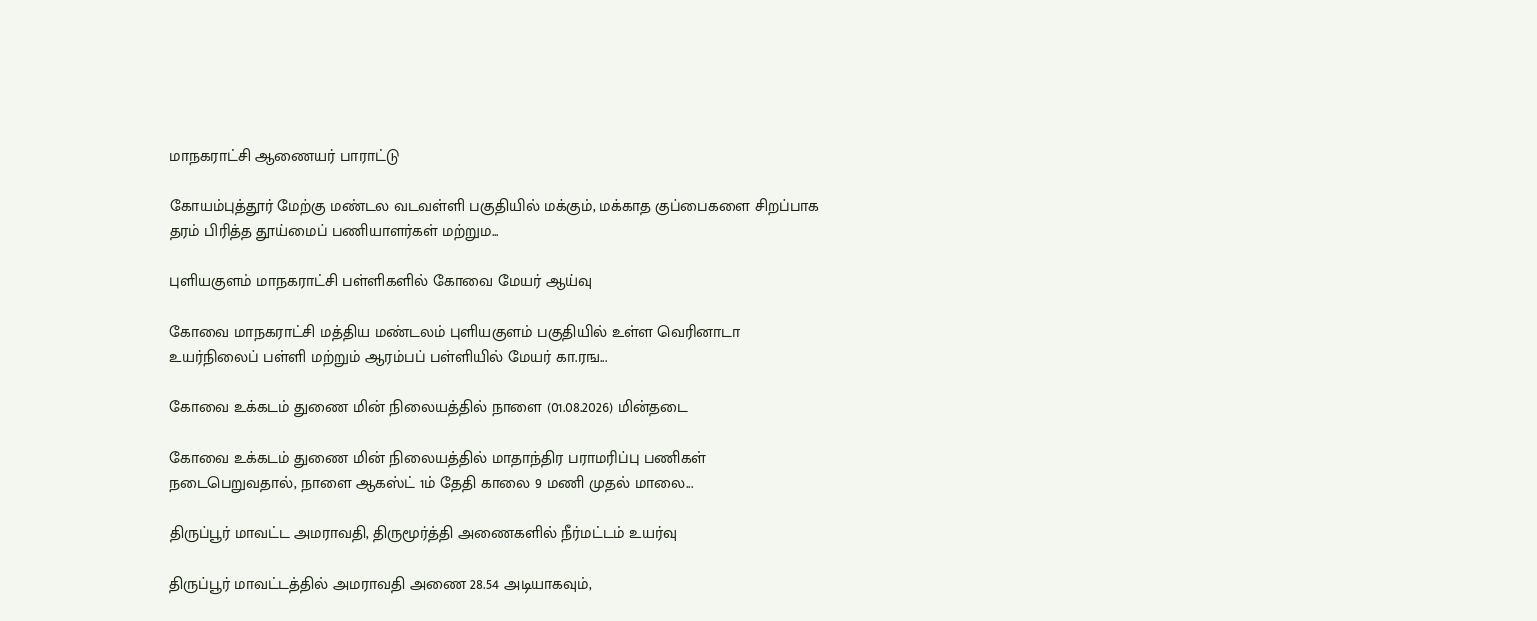மாநகராட்சி ஆணையர் பாராட்டு

கோயம்புத்தூர் மேற்கு மண்டல வடவள்ளி பகுதியில் மக்கும், மக்காத குப்பைகளை சிறப்பாக தரம் பிரித்த தூய்மைப் பணியாளர்கள் மற்றும...

புளியகுளம் மாநகராட்சி பள்ளிகளில் கோவை மேயர் ஆய்வு

கோவை மாநகராட்சி மத்திய மண்டலம் புளியகுளம் பகுதியில் உள்ள வெரினாடா உயர்நிலைப் பள்ளி மற்றும் ஆரம்பப் பள்ளியில் மேயர் கா.ரங...

கோவை உக்கடம் துணை மின் நிலையத்தில் நாளை (01.08.2026) மின்தடை

கோவை உக்கடம் துணை மின் நிலையத்தில் மாதாந்திர பராமரிப்பு பணிகள் நடைபெறுவதால், நாளை ஆகஸ்ட் 1ம் தேதி காலை 9 மணி முதல் மாலை...

திருப்பூர் மாவட்ட அமராவதி, திருமூர்த்தி அணைகளில் நீர்மட்டம் உயர்வு

திருப்பூர் மாவட்டத்தில் அமராவதி அணை 28.54 அடியாகவும்,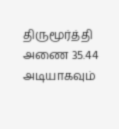திருமூர்த்தி அணை 35.44 அடியாகவும்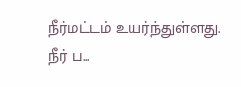நீர்மட்டம் உயர்ந்துள்ளது. நீர் ப...